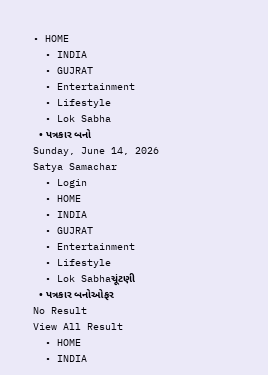• HOME
  • INDIA
  • GUJRAT
  • Entertainment
  • Lifestyle
  • Lok Sabha
  • પત્રકાર બનો
Sunday, June 14, 2026
Satya Samachar
  • Login
  • HOME
  • INDIA
  • GUJRAT
  • Entertainment
  • Lifestyle
  • Lok Sabhaચૂંટણી
  • પત્રકાર બનોઓફર
No Result
View All Result
  • HOME
  • INDIA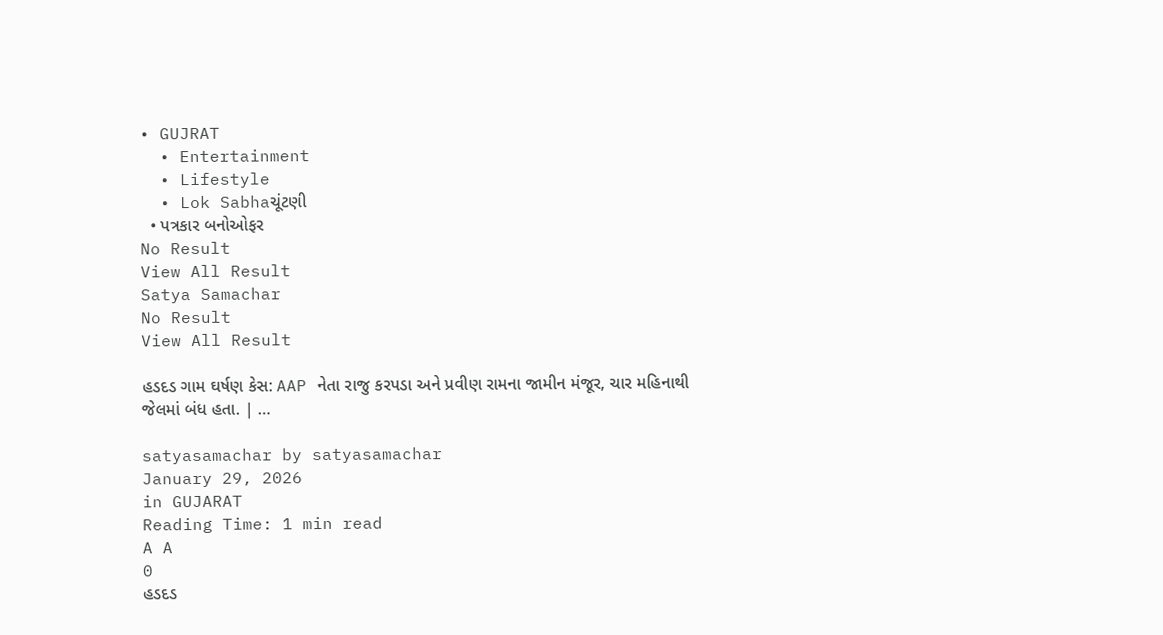• GUJRAT
  • Entertainment
  • Lifestyle
  • Lok Sabhaચૂંટણી
  • પત્રકાર બનોઓફર
No Result
View All Result
Satya Samachar
No Result
View All Result

હડદડ ગામ ઘર્ષણ કેસ: AAP નેતા રાજુ કરપડા અને પ્રવીણ રામના જામીન મંજૂર, ચાર મહિનાથી જેલમાં બંધ હતા. | …

satyasamachar by satyasamachar
January 29, 2026
in GUJARAT
Reading Time: 1 min read
A A
0
હડદડ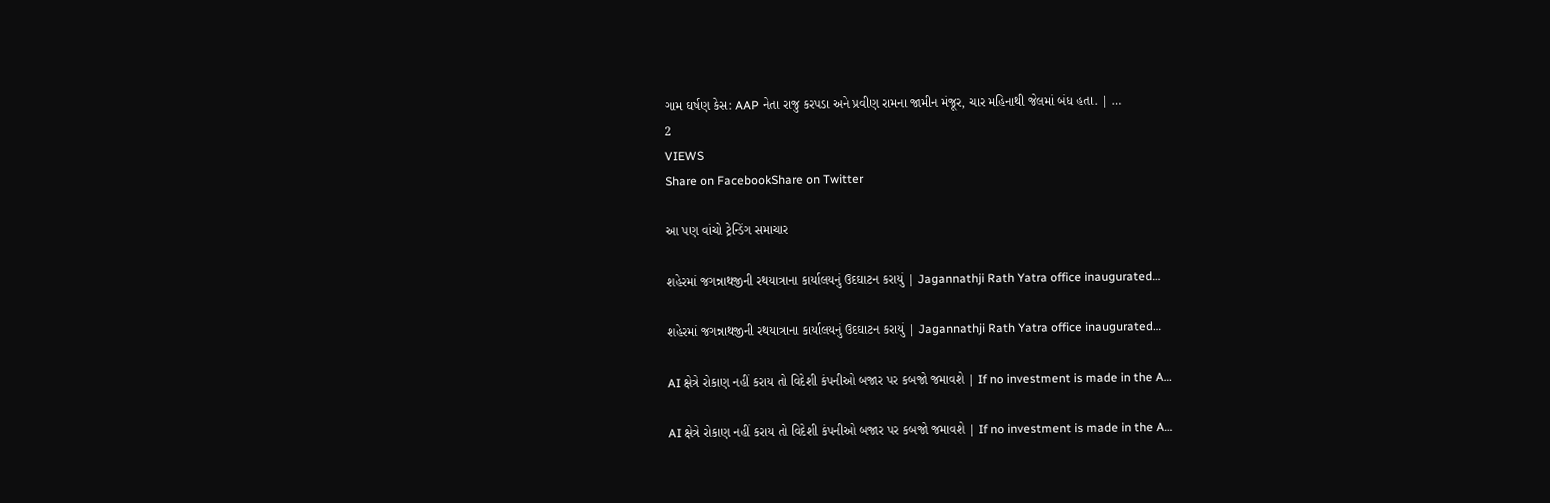ગામ ઘર્ષણ કેસ: AAP નેતા રાજુ કરપડા અને પ્રવીણ રામના જામીન મંજૂર, ચાર મહિનાથી જેલમાં બંધ હતા. | …
2
VIEWS
Share on FacebookShare on Twitter

આ પણ વાંચો ટ્રેન્ડિંગ સમાચાર

શહેરમાં જગન્નાથજીની રથયાત્રાના કાર્યાલયનું ઉદઘાટન કરાયું | Jagannathji Rath Yatra office inaugurated…

શહેરમાં જગન્નાથજીની રથયાત્રાના કાર્યાલયનું ઉદઘાટન કરાયું | Jagannathji Rath Yatra office inaugurated…

AI ક્ષેત્રે રોકાણ નહીં કરાય તો વિદેશી કંપનીઓ બજાર પર કબજો જમાવશે | If no investment is made in the A…

AI ક્ષેત્રે રોકાણ નહીં કરાય તો વિદેશી કંપનીઓ બજાર પર કબજો જમાવશે | If no investment is made in the A…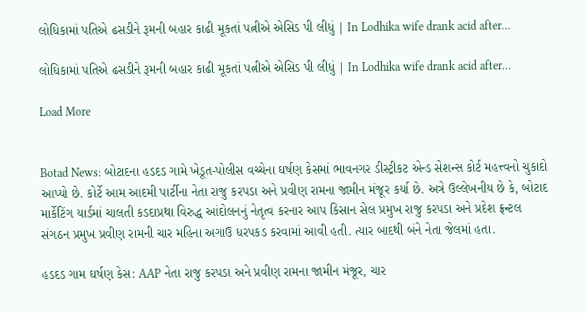લોધિકામાં પતિએ ઢસડીને રૂમની બહાર કાઢી મૂકતાં પત્નીએ એસિડ પી લીધું | In Lodhika wife drank acid after…

લોધિકામાં પતિએ ઢસડીને રૂમની બહાર કાઢી મૂકતાં પત્નીએ એસિડ પી લીધું | In Lodhika wife drank acid after…

Load More


Botad News: બોટાદના હડદડ ગામે ખેડૂત-પોલીસ વચ્ચેના ઘર્ષણ કેસમાં ભાવનગર ડીસ્ટ્રીકટ એન્ડ સેશન્સ કોર્ટ મહત્ત્વનો ચુકાદો આપ્યો છે. કોર્ટે આમ આદમી પાર્ટીના નેતા રાજુ કરપડા અને પ્રવીણ રામના જામીન મંજૂર કર્યા છે. અત્રે ઉલ્લેખનીય છે કે, બોટાદ માર્કેટિંગ યાર્ડમાં ચાલતી કડદાપ્રથા વિરુદ્ધ આંદોલનનું નેતૃત્વ કરનાર આપ કિસાન સેલ પ્રમુખ રાજુ કરપડા અને પ્રદેશ ફ્રન્ટલ સંગઠન પ્રમુખ પ્રવીણ રામની ચાર મહિના અગાઉ ધરપકડ કરવામાં આવી હતી. ત્યાર બાદથી બંને નેતા જેલમાં હતા.

હડદડ ગામ ઘર્ષણ કેસ: AAP નેતા રાજુ કરપડા અને પ્રવીણ રામના જામીન મંજૂર, ચાર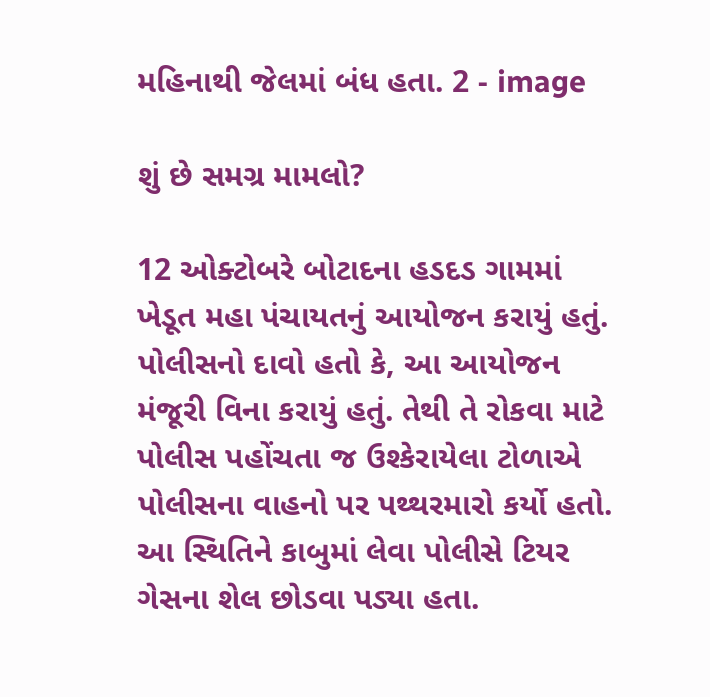મહિનાથી જેલમાં બંધ હતા. 2 - image

શું છે સમગ્ર મામલો?

12 ઓક્ટોબરે બોટાદના હડદડ ગામમાં ખેડૂત મહા પંચાયતનું આયોજન કરાયું હતું. પોલીસનો દાવો હતો કે, આ આયોજન મંજૂરી વિના કરાયું હતું. તેથી તે રોકવા માટે પોલીસ પહોંચતા જ ઉશ્કેરાયેલા ટોળાએ પોલીસના વાહનો પર પથ્થરમારો કર્યો હતો. આ સ્થિતિને કાબુમાં લેવા પોલીસે ટિયર ગેસના શેલ છોડવા પડ્યા હતા.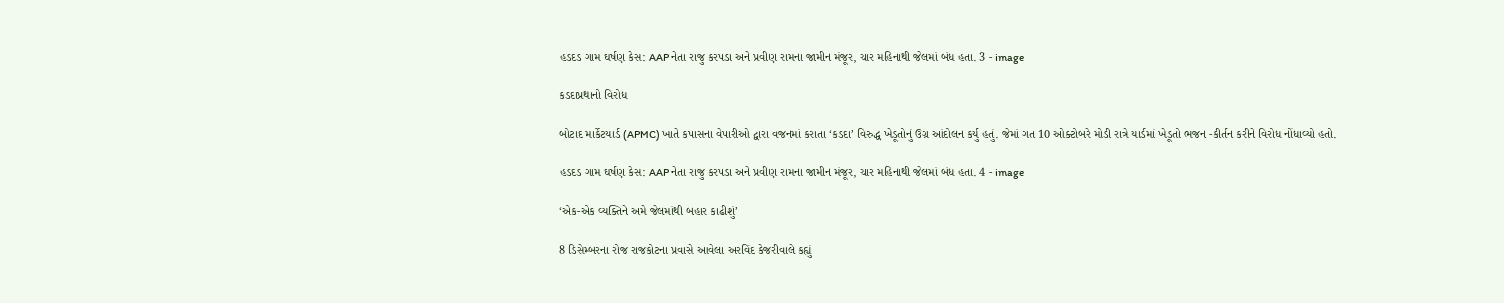હડદડ ગામ ઘર્ષણ કેસ: AAP નેતા રાજુ કરપડા અને પ્રવીણ રામના જામીન મંજૂર, ચાર મહિનાથી જેલમાં બંધ હતા. 3 - image

કડદાપ્રથાનો વિરોધ

બોટાદ માર્કેટયાર્ડ (APMC) ખાતે કપાસના વેપારીઓ દ્વારા વજનમાં કરાતા ‘કડદા’ વિરુદ્ધ ખેડૂતોનું ઉગ્ર આંદોલન કર્યુ હતું. જેમાં ગત 10 ઓક્ટોબરે મોડી રાત્રે યાર્ડમાં ખેડૂતો ભજન -કીર્તન કરીને વિરોધ નોંધાવ્યો હતો.

હડદડ ગામ ઘર્ષણ કેસ: AAP નેતા રાજુ કરપડા અને પ્રવીણ રામના જામીન મંજૂર, ચાર મહિનાથી જેલમાં બંધ હતા. 4 - image

‘એક-એક વ્યક્તિને અમે જેલમાંથી બહાર કાઢીશું’

8 ડિસેમ્બરના રોજ રાજકોટના પ્રવાસે આવેલા અરવિંદ કેજરીવાલે કહ્યું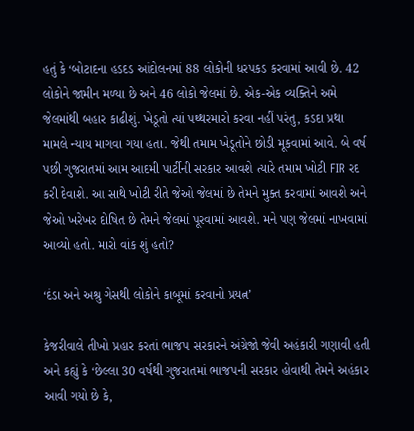હતું કે ‘બોટાદના હડદડ આંદોલનમાં 88 લોકોની ધરપકડ કરવામાં આવી છે. 42 લોકોને જામીન મળ્યા છે અને 46 લોકો જેલમાં છે. એક-એક વ્યક્તિને અમે જેલમાંથી બહાર કાઢીશું. ખેડૂતો ત્યાં પથ્થરમારો કરવા નહીં પરંતુ, કડદા પ્રથા મામલે ન્યાય માગવા ગયા હતા. જેથી તમામ ખેડૂતોને છોડી મૂકવામાં આવે. બે વર્ષ પછી ગુજરાતમાં આમ આદમી પાર્ટીની સરકાર આવશે ત્યારે તમામ ખોટી FIR રદ કરી દેવાશે. આ સાથે ખોટી રીતે જેઓ જેલમાં છે તેમને મુક્ત કરવામાં આવશે અને જેઓ ખરેખર દોષિત છે તેમને જેલમાં પૂરવામાં આવશે. મને પણ જેલમાં નાખવામાં આવ્યો હતો. મારો વાંક શું હતો?

‘દંડા અને અશ્રુ ગેસથી લોકોને કાબૂમાં કરવાનો પ્રયત્ન’

કેજરીવાલે તીખો પ્રહાર કરતાં ભાજપ સરકારને અંગ્રેજો જેવી અહંકારી ગણાવી હતી અને કહ્યું કે ‘છેલ્લા 30 વર્ષથી ગુજરાતમાં ભાજપની સરકાર હોવાથી તેમને અહંકાર આવી ગયો છે કે,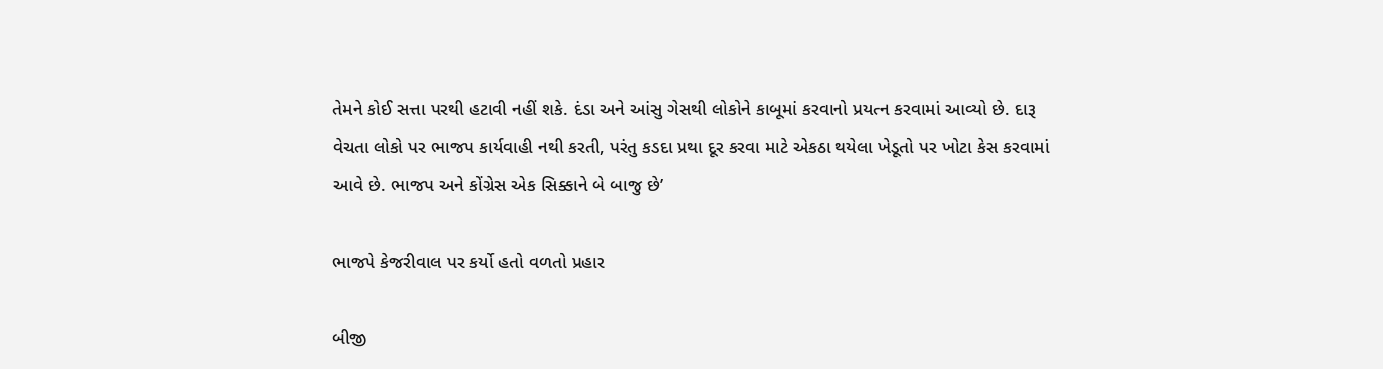તેમને કોઈ સત્તા પરથી હટાવી નહીં શકે. દંડા અને આંસુ ગેસથી લોકોને કાબૂમાં કરવાનો પ્રયત્ન કરવામાં આવ્યો છે. દારૂ વેચતા લોકો પર ભાજપ કાર્યવાહી નથી કરતી, પરંતુ કડદા પ્રથા દૂર કરવા માટે એકઠા થયેલા ખેડૂતો પર ખોટા કેસ કરવામાં આવે છે. ભાજપ અને કોંગ્રેસ એક સિક્કાને બે બાજુ છે’

ભાજપે કેજરીવાલ પર કર્યો હતો વળતો પ્રહાર

બીજી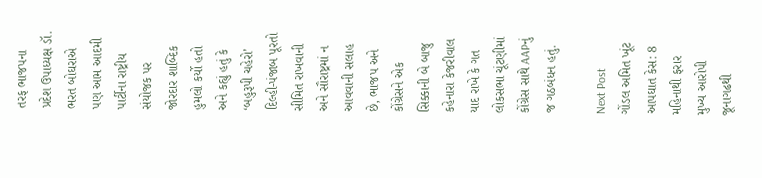તરફ ભાજપના પ્રદેશ ઉપાધ્યક્ષ ડૉ. ભરત બોઘરાએ પણ આમ આદમી પાર્ટીના રાષ્ટ્રીય સંયોજક પર જોરદાર શાબ્દિક હુમલો કર્યો હતો અને કહ્યું હતું કે ‘બહુરૂપી ચહેરો’ દિલ્હી-પંજાબ પૂરતો સીમિત રાખવાની અને સૌરાષ્ટ્રમાં ન આવવાની સલાહ છે, ભાજપ અને કોંગ્રેસને એક સિક્કાની બે બાજુ કહેનારા કેજરીવાલ યાદ રાખે કે ગત લોકસભા ચૂંટણીમાં કોંગ્રેસ સાથે AAPનું જ ગઠબંધન હતું.

Next Post
ગોંડલ અમિત ખૂંટ આપઘાત કેસ: 8 મહિનાથી ફરાર મુખ્ય આરોપી જૂનાગઢથી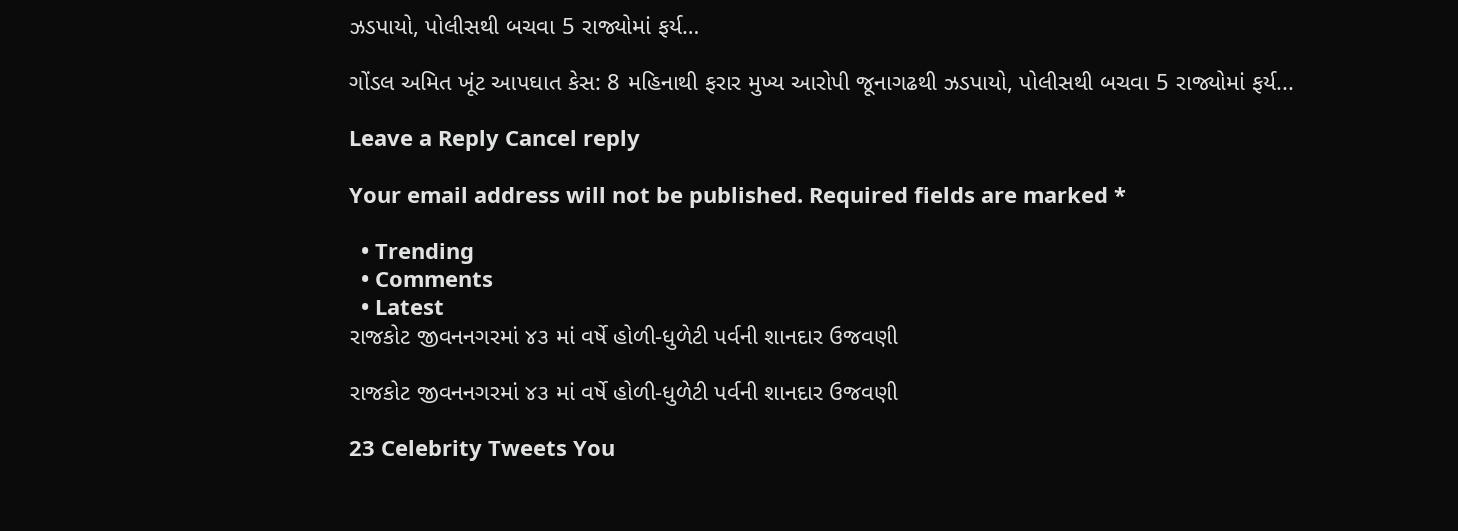ઝડપાયો, પોલીસથી બચવા 5 રાજ્યોમાં ફર્ય…

ગોંડલ અમિત ખૂંટ આપઘાત કેસ: 8 મહિનાથી ફરાર મુખ્ય આરોપી જૂનાગઢથી ઝડપાયો, પોલીસથી બચવા 5 રાજ્યોમાં ફર્ય...

Leave a Reply Cancel reply

Your email address will not be published. Required fields are marked *

  • Trending
  • Comments
  • Latest
રાજકોટ જીવનનગરમાં ૪૩ માં વર્ષે હોળી-ધુળેટી પર્વની શાનદાર ઉજવણી

રાજકોટ જીવનનગરમાં ૪૩ માં વર્ષે હોળી-ધુળેટી પર્વની શાનદાર ઉજવણી

23 Celebrity Tweets You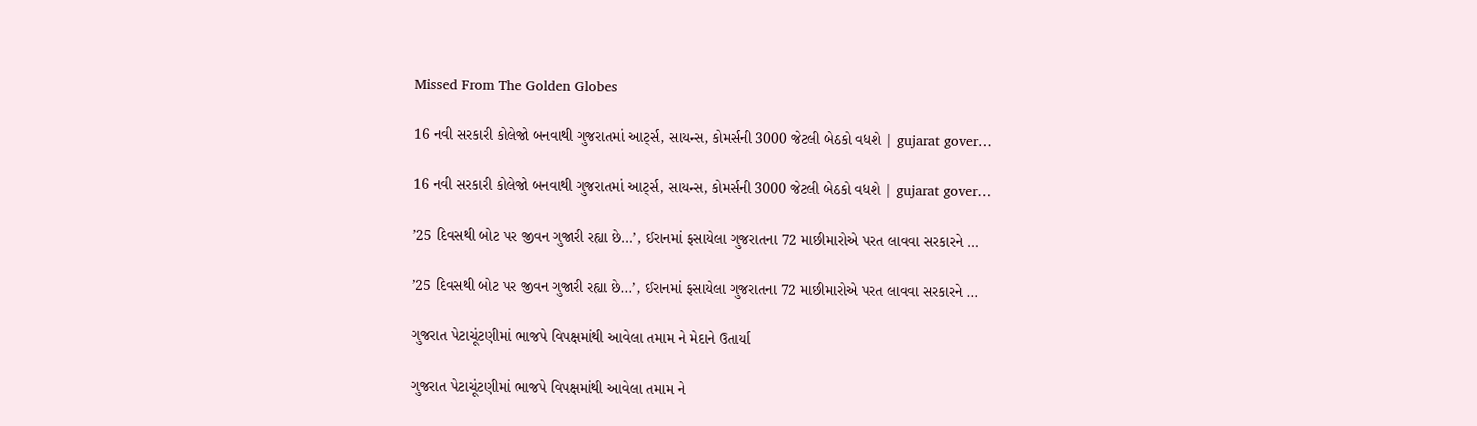Missed From The Golden Globes

16 નવી સરકારી કોલેજો બનવાથી ગુજરાતમાં આર્ટ્સ, સાયન્સ, કોમર્સની 3000 જેટલી બેઠકો વધશે | gujarat gover…

16 નવી સરકારી કોલેજો બનવાથી ગુજરાતમાં આર્ટ્સ, સાયન્સ, કોમર્સની 3000 જેટલી બેઠકો વધશે | gujarat gover…

’25 દિવસથી બોટ પર જીવન ગુજારી રહ્યા છે…’, ઈરાનમાં ફસાયેલા ગુજરાતના 72 માછીમારોએ પરત લાવવા સરકારને …

’25 દિવસથી બોટ પર જીવન ગુજારી રહ્યા છે…’, ઈરાનમાં ફસાયેલા ગુજરાતના 72 માછીમારોએ પરત લાવવા સરકારને …

ગુજરાત પેટાચૂંટણીમાં ભાજપે વિપક્ષમાંથી આવેલા તમામ ને મેદાને ઉતાર્યા

ગુજરાત પેટાચૂંટણીમાં ભાજપે વિપક્ષમાંથી આવેલા તમામ ને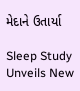મેદાને ઉતાર્યા

Sleep Study Unveils New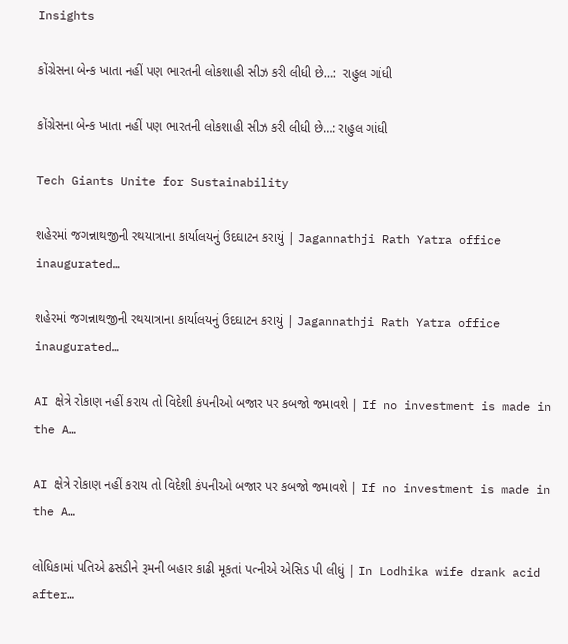Insights

કોંગ્રેસના બેન્ક ખાતા નહીં પણ ભારતની લોકશાહી સીઝ કરી લીધી છે…:  રાહુલ ગાંધી

કોંગ્રેસના બેન્ક ખાતા નહીં પણ ભારતની લોકશાહી સીઝ કરી લીધી છે…: રાહુલ ગાંધી

Tech Giants Unite for Sustainability

શહેરમાં જગન્નાથજીની રથયાત્રાના કાર્યાલયનું ઉદઘાટન કરાયું | Jagannathji Rath Yatra office inaugurated…

શહેરમાં જગન્નાથજીની રથયાત્રાના કાર્યાલયનું ઉદઘાટન કરાયું | Jagannathji Rath Yatra office inaugurated…

AI ક્ષેત્રે રોકાણ નહીં કરાય તો વિદેશી કંપનીઓ બજાર પર કબજો જમાવશે | If no investment is made in the A…

AI ક્ષેત્રે રોકાણ નહીં કરાય તો વિદેશી કંપનીઓ બજાર પર કબજો જમાવશે | If no investment is made in the A…

લોધિકામાં પતિએ ઢસડીને રૂમની બહાર કાઢી મૂકતાં પત્નીએ એસિડ પી લીધું | In Lodhika wife drank acid after…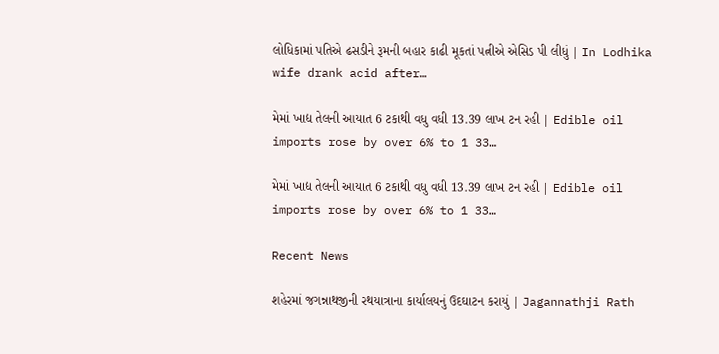લોધિકામાં પતિએ ઢસડીને રૂમની બહાર કાઢી મૂકતાં પત્નીએ એસિડ પી લીધું | In Lodhika wife drank acid after…

મેમાં ખાદ્ય તેલની આયાત 6 ટકાથી વધુ વધી 13.39 લાખ ટન રહી | Edible oil imports rose by over 6% to 1 33…

મેમાં ખાદ્ય તેલની આયાત 6 ટકાથી વધુ વધી 13.39 લાખ ટન રહી | Edible oil imports rose by over 6% to 1 33…

Recent News

શહેરમાં જગન્નાથજીની રથયાત્રાના કાર્યાલયનું ઉદઘાટન કરાયું | Jagannathji Rath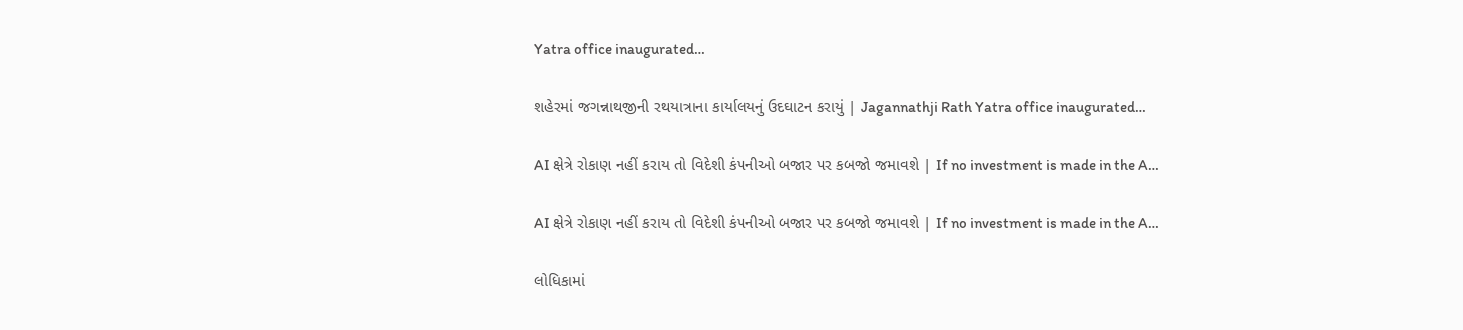Yatra office inaugurated…

શહેરમાં જગન્નાથજીની રથયાત્રાના કાર્યાલયનું ઉદઘાટન કરાયું | Jagannathji Rath Yatra office inaugurated…

AI ક્ષેત્રે રોકાણ નહીં કરાય તો વિદેશી કંપનીઓ બજાર પર કબજો જમાવશે | If no investment is made in the A…

AI ક્ષેત્રે રોકાણ નહીં કરાય તો વિદેશી કંપનીઓ બજાર પર કબજો જમાવશે | If no investment is made in the A…

લોધિકામાં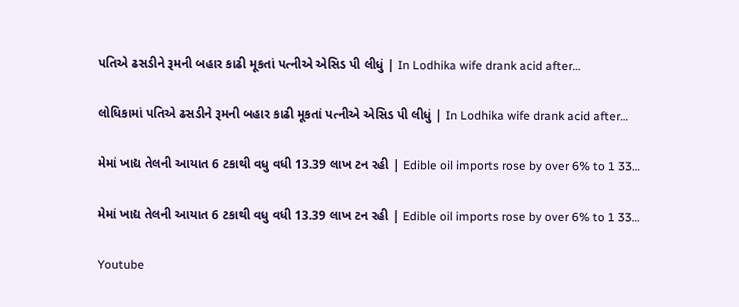પતિએ ઢસડીને રૂમની બહાર કાઢી મૂકતાં પત્નીએ એસિડ પી લીધું | In Lodhika wife drank acid after…

લોધિકામાં પતિએ ઢસડીને રૂમની બહાર કાઢી મૂકતાં પત્નીએ એસિડ પી લીધું | In Lodhika wife drank acid after…

મેમાં ખાદ્ય તેલની આયાત 6 ટકાથી વધુ વધી 13.39 લાખ ટન રહી | Edible oil imports rose by over 6% to 1 33…

મેમાં ખાદ્ય તેલની આયાત 6 ટકાથી વધુ વધી 13.39 લાખ ટન રહી | Edible oil imports rose by over 6% to 1 33…

Youtube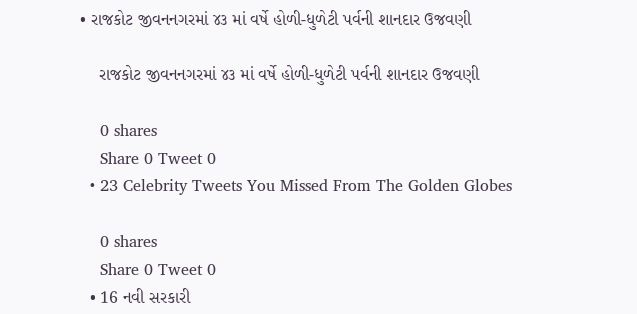• રાજકોટ જીવનનગરમાં ૪૩ માં વર્ષે હોળી-ધુળેટી પર્વની શાનદાર ઉજવણી

    રાજકોટ જીવનનગરમાં ૪૩ માં વર્ષે હોળી-ધુળેટી પર્વની શાનદાર ઉજવણી

    0 shares
    Share 0 Tweet 0
  • 23 Celebrity Tweets You Missed From The Golden Globes

    0 shares
    Share 0 Tweet 0
  • 16 નવી સરકારી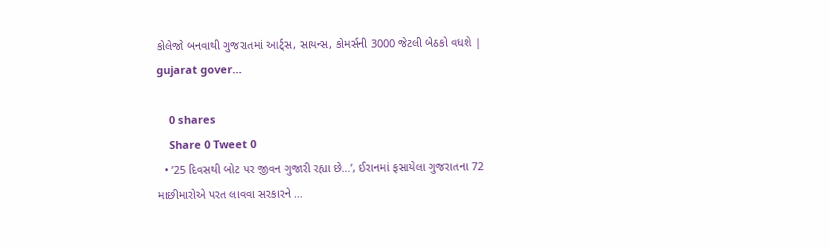કોલેજો બનવાથી ગુજરાતમાં આર્ટ્સ, સાયન્સ, કોમર્સની 3000 જેટલી બેઠકો વધશે | gujarat gover…

    0 shares
    Share 0 Tweet 0
  • ’25 દિવસથી બોટ પર જીવન ગુજારી રહ્યા છે…’, ઈરાનમાં ફસાયેલા ગુજરાતના 72 માછીમારોએ પરત લાવવા સરકારને …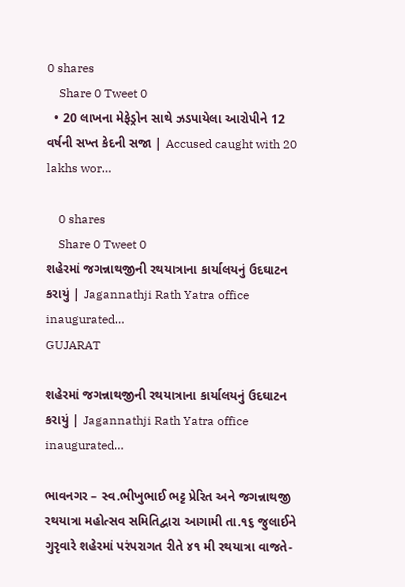0 shares
    Share 0 Tweet 0
  • 20 લાખના મેફેડ્રોન સાથે ઝડપાયેલા આરોપીને 12 વર્ષની સખ્ત કેદની સજા | Accused caught with 20 lakhs wor…

    0 shares
    Share 0 Tweet 0
શહેરમાં જગન્નાથજીની રથયાત્રાના કાર્યાલયનું ઉદઘાટન કરાયું | Jagannathji Rath Yatra office inaugurated…
GUJARAT

શહેરમાં જગન્નાથજીની રથયાત્રાના કાર્યાલયનું ઉદઘાટન કરાયું | Jagannathji Rath Yatra office inaugurated…

ભાવનગર – સ્વ.ભીખુભાઈ ભટ્ટ પ્રેરિત અને જગન્નાથજી રથયાત્રા મહોત્સવ સમિતિદ્વારા આગામી તા.૧૬ જુલાઈને ગુરૃવારે શહેરમાં પરંપરાગત રીતે ૪૧ મી રથયાત્રા વાજતે-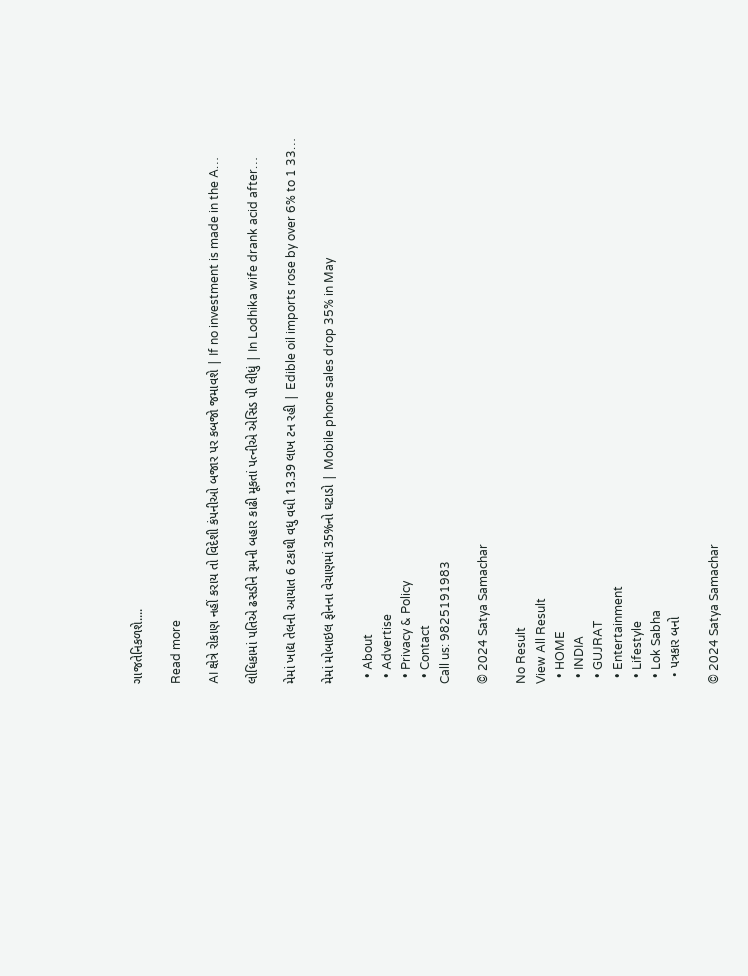ગાજતેનિકળશે....

Read more

AI ક્ષેત્રે રોકાણ નહીં કરાય તો વિદેશી કંપનીઓ બજાર પર કબજો જમાવશે | If no investment is made in the A…

લોધિકામાં પતિએ ઢસડીને રૂમની બહાર કાઢી મૂકતાં પત્નીએ એસિડ પી લીધું | In Lodhika wife drank acid after…

મેમાં ખાદ્ય તેલની આયાત 6 ટકાથી વધુ વધી 13.39 લાખ ટન રહી | Edible oil imports rose by over 6% to 1 33…

મેમાં મોબાઇલ ફોનના વેચાણમાં 35%નો ઘટાડો | Mobile phone sales drop 35% in May

  • About
  • Advertise
  • Privacy & Policy
  • Contact
Call us: 9825191983

© 2024 Satya Samachar

No Result
View All Result
  • HOME
  • INDIA
  • GUJRAT
  • Entertainment
  • Lifestyle
  • Lok Sabha
  • પત્રકાર બનો

© 2024 Satya Samachar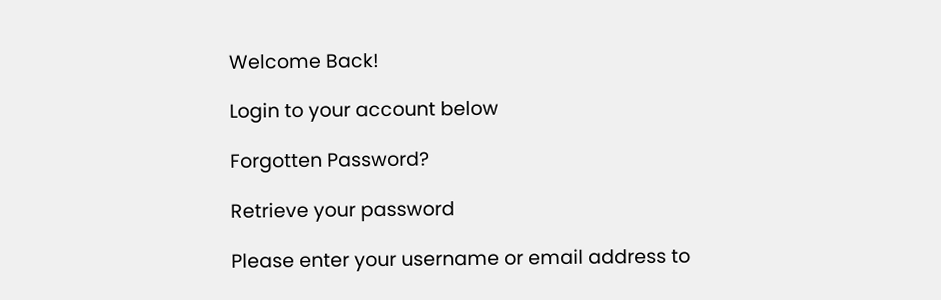Welcome Back!

Login to your account below

Forgotten Password?

Retrieve your password

Please enter your username or email address to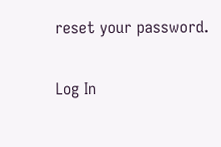reset your password.

Log In